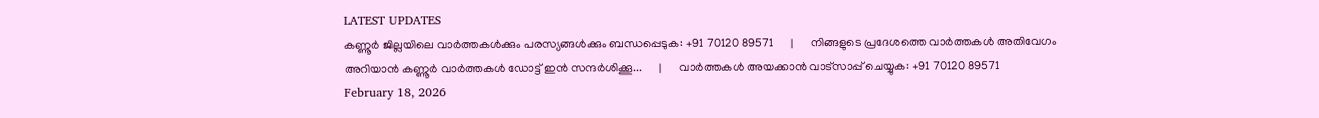LATEST UPDATES
കണ്ണൂർ ജില്ലയിലെ വാർത്തകൾക്കും പരസ്യങ്ങൾക്കും ബന്ധപ്പെടുക: +91 70120 89571      |      നിങ്ങളുടെ പ്രദേശത്തെ വാർത്തകൾ അതിവേഗം അറിയാൻ കണ്ണൂർ വാർത്തകൾ ഡോട്ട് ഇൻ സന്ദർശിക്കൂ...      |      വാർത്തകൾ അയക്കാൻ വാട്സാപ്പ് ചെയ്യുക: +91 70120 89571
February 18, 2026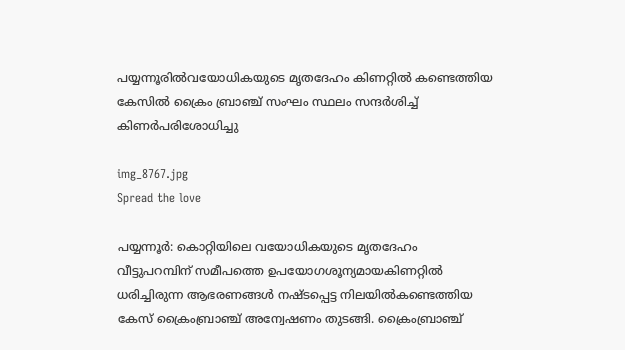പയ്യന്നൂരിൽവയോധികയുടെ മൃതദേഹം കിണറ്റിൽ കണ്ടെത്തിയ കേസിൽ ക്രൈം ബ്രാഞ്ച് സംഘം സ്ഥലം സന്ദർശിച്ച് കിണർപരിശോധിച്ചു

img_8767.jpg
Spread the love

പയ്യന്നൂര്‍: കൊറ്റിയിലെ വയോധികയുടെ മൃതദേഹം വീട്ടുപറമ്പിന് സമീപത്തെ ഉപയോഗശൂന്യമായകിണറ്റില്‍ ധരിച്ചിരുന്ന ആഭരണങ്ങൾ നഷ്ടപ്പെട്ട നിലയിൽകണ്ടെത്തിയ കേസ് ക്രൈംബ്രാഞ്ച് അന്വേഷണം തുടങ്ങി. ക്രൈംബ്രാഞ്ച്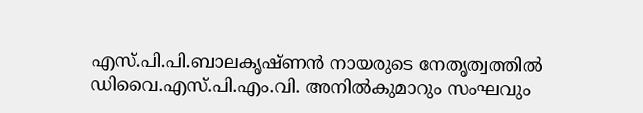എസ്.പി.പി.ബാലകൃഷ്ണൻ നായരുടെ നേതൃത്വത്തിൽ ഡിവൈ.എസ്.പി.എം.വി. അനിൽകുമാറും സംഘവും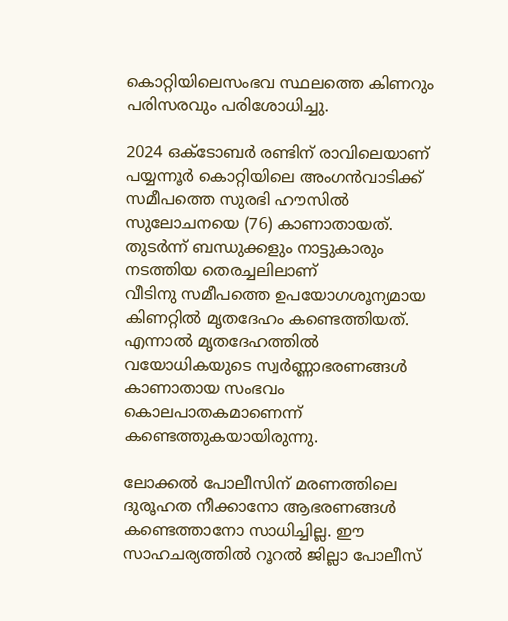കൊറ്റിയിലെസംഭവ സ്ഥലത്തെ കിണറും പരിസരവും പരിശോധിച്ചു.

2024 ഒക്ടോബർ രണ്ടിന് രാവിലെയാണ് പയ്യന്നൂർ കൊറ്റിയിലെ അംഗൻവാടിക്ക് സമീപത്തെ സുരഭി ഹൗസിൽ സുലോചനയെ (76) കാണാതായത്. തുടർന്ന് ബന്ധുക്കളും നാട്ടുകാരും നടത്തിയ തെരച്ചലിലാണ്
വീടിനു സമീപത്തെ ഉപയോഗശൂന്യമായ കിണറ്റിൽ മൃതദേഹം കണ്ടെത്തിയത്. എന്നാൽ മൃതദേഹത്തിൽ വയോധികയുടെ സ്വര്‍ണ്ണാഭരണങ്ങള്‍ കാണാതായ സംഭവം കൊലപാതകമാണെന്ന് കണ്ടെത്തുകയായിരുന്നു.

ലോക്കൽ പോലീസിന് മരണത്തിലെ ദുരൂഹത നീക്കാനോ ആഭരണങ്ങൾ കണ്ടെത്താനോ സാധിച്ചില്ല. ഈ സാഹചര്യത്തിൽ റൂറൽ ജില്ലാ പോലീസ്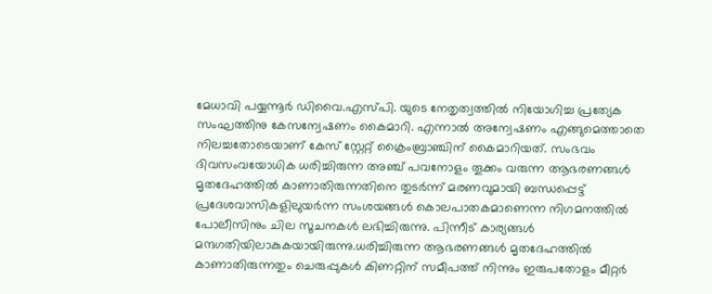മേധാവി പയ്യന്നൂർ ഡിവൈ.എസ്പി. യുടെ നേതൃത്വത്തിൽ നിയോഗിച്ച പ്രത്യേക സംഘത്തിനു കേസന്വേഷണം കൈമാറി. എന്നാൽ അന്വേഷണം എങ്ങുമെത്താതെ നിലച്ചതോടെയാണ് കേസ് സ്റ്റേറ്റ് ക്രൈംബ്രാഞ്ചിന് കൈമാറിയത്. സംഭവം ദിവസംവയോധിക ധരിച്ചിരുന്ന അഞ്ച് പവനോളം തൂക്കം വരുന്ന ആഭരണങ്ങള്‍ മൃതദേഹത്തില്‍ കാണാതിരുന്നതിനെ തുടര്‍ന്ന് മരണവുമായി ബന്ധപ്പെട്ട് പ്രദേശവാസികളിലുയർന്ന സംശയങ്ങൾ കൊലപാതകമാണെന്ന നിഗമനത്തിൽ പോലീസിനും ചില സൂചനകൾ ലഭിച്ചിരുന്നു. പിന്നീട് കാര്യങ്ങൾ മന്ദഗതിയിലാകുകയായിരുന്നു.ധരിച്ചിരുന്ന ആഭരണങ്ങൾ മൃതദേഹത്തിൽ കാണാതിരുന്നതും ചെരുപ്പുകള്‍ കിണറ്റിന് സമീപത്ത് നിന്നും ഇരുപതോളം മീറ്റര്‍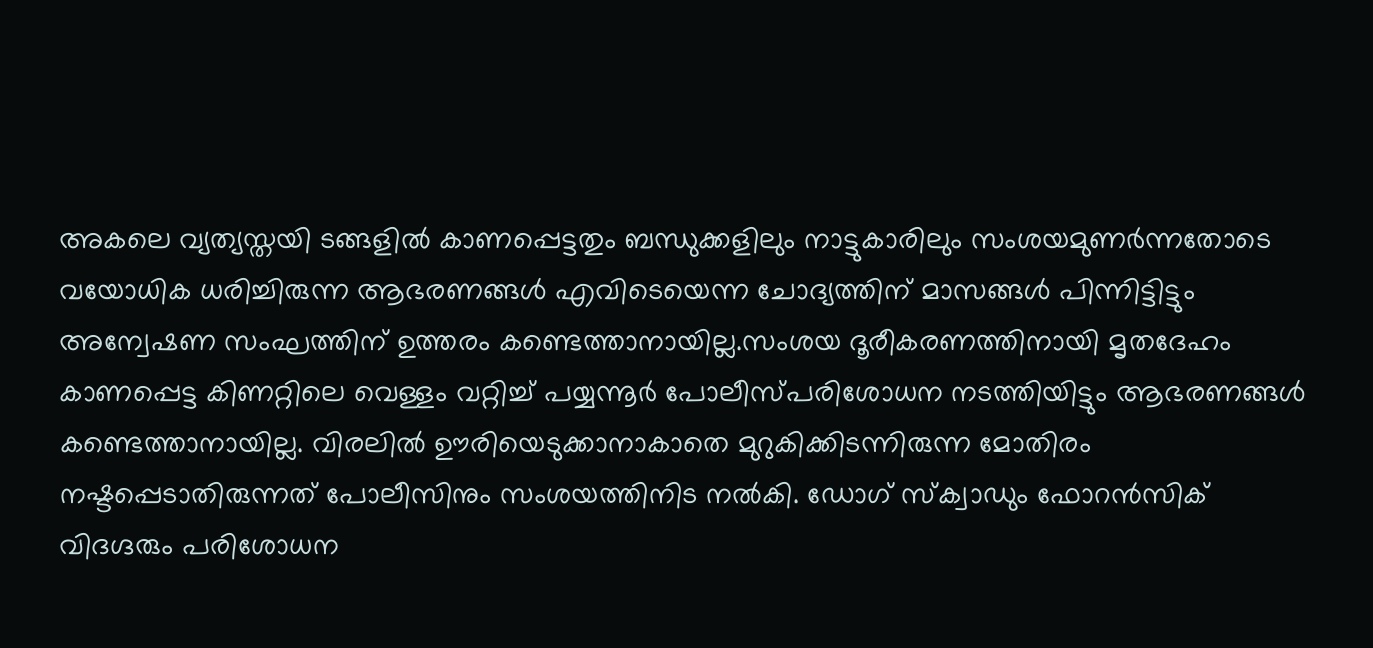അകലെ വ്യത്യസ്തയി ടങ്ങളില്‍ കാണപ്പെട്ടതും ബന്ധുക്കളിലും നാട്ടുകാരിലും സംശയമുണർന്നതോടെ വയോധിക ധരിച്ചിരുന്ന ആഭരണങ്ങള്‍ എവിടെയെന്ന ചോദ്യത്തിന് മാസങ്ങള്‍ പിന്നിട്ടിട്ടും അന്വേഷണ സംഘത്തിന് ഉത്തരം കണ്ടെത്താനായില്ല.സംശയ ദൂരീകരണത്തിനായി മൃതദേഹം കാണപ്പെട്ട കിണറ്റിലെ വെള്ളം വറ്റിച്ച് പയ്യന്നൂർ പോലീസ്പരിശോധന നടത്തിയിട്ടും ആഭരണങ്ങള്‍ കണ്ടെത്താനായില്ല. വിരലില്‍ ഊരിയെടുക്കാനാകാതെ മുറുകിക്കിടന്നിരുന്ന മോതിരം നഷ്ടപ്പെടാതിരുന്നത് പോലീസിനും സംശയത്തിനിട നല്‍കി. ഡോഗ് സ്‌ക്വാഡും ഫോറൻസിക് വിദഗ്ദരും പരിശോധന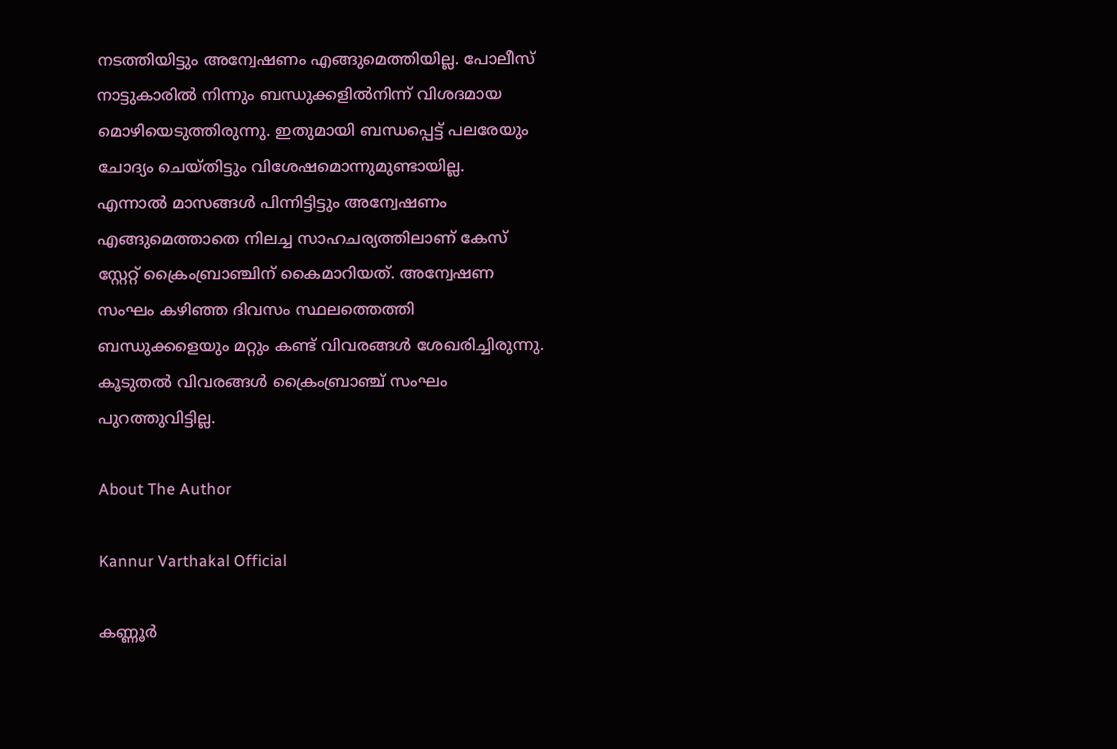നടത്തിയിട്ടും അന്വേഷണം എങ്ങുമെത്തിയില്ല. പോലീസ് നാട്ടുകാരിൽ നിന്നും ബന്ധുക്കളില്‍നിന്ന് വിശദമായ മൊഴിയെടുത്തിരുന്നു. ഇതുമായി ബന്ധപ്പെട്ട് പലരേയും ചോദ്യം ചെയ്തിട്ടും വിശേഷമൊന്നുമുണ്ടായില്ല.
എന്നാൽ മാസങ്ങൾ പിന്നിട്ടിട്ടും അന്വേഷണം എങ്ങുമെത്താതെ നിലച്ച സാഹചര്യത്തിലാണ് കേസ് സ്റ്റേറ്റ് ക്രൈംബ്രാഞ്ചിന് കൈമാറിയത്. അന്വേഷണ സംഘം കഴിഞ്ഞ ദിവസം സ്ഥലത്തെത്തി ബന്ധുക്കളെയും മറ്റും കണ്ട് വിവരങ്ങൾ ശേഖരിച്ചിരുന്നു. കൂടുതൽ വിവരങ്ങൾ ക്രൈംബ്രാഞ്ച് സംഘം പുറത്തുവിട്ടില്ല.

About The Author

Kannur Varthakal Official

കണ്ണൂർ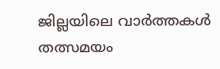ജില്ലയിലെ വാർത്തകൾ തത്സമയം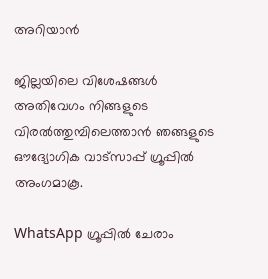അറിയാൻ

ജില്ലയിലെ വിശേഷങ്ങൾ അതിവേഗം നിങ്ങളുടെ വിരൽത്തുമ്പിലെത്താൻ ഞങ്ങളുടെ ഔദ്യോഗിക വാട്സാപ്പ് ഗ്രൂപ്പിൽ അംഗമാകൂ.

WhatsApp ഗ്രൂപ്പിൽ ചേരാം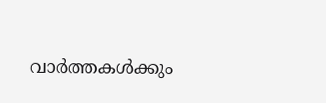വാർത്തകൾക്കും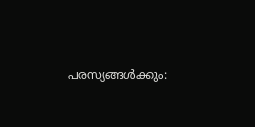പരസ്യങ്ങൾക്കും: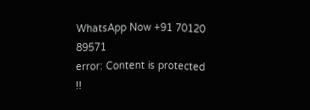WhatsApp Now +91 70120 89571
error: Content is protected !!